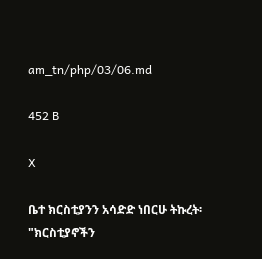am_tn/php/03/06.md

452 B

X

ቤተ ክርስቲያንን አሳድድ ነበርሁ ትኩረት፡"ክርስቲያኖችን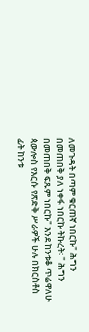ለመጉዳት በጣም ቁርጠኛ ነበርኩ" ሕግን በመጠበቅ ያለ ነቀፋ ነበርኩ ትኩረት፡ " ሕግን በመጠበቅ ፍጹም ነበርኩ" እንደ ከንቱቆ ጥሬዋለሁ ጳውሎስ የእርሱ የጽድቅ ሥራዎች ሁሉ በክርስቶስ ፊት ከንቱ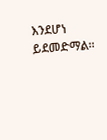እንደሆነ ይደመድማል።